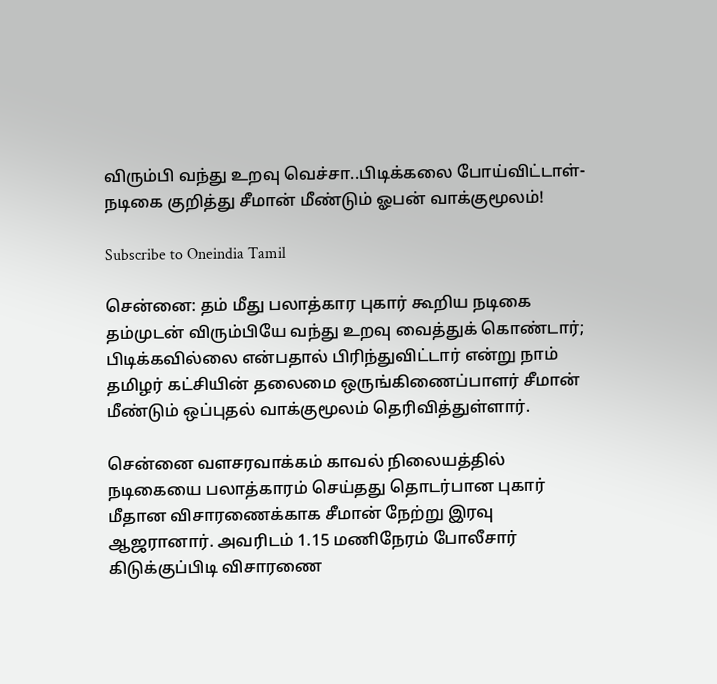விரும்பி வந்து உறவு வெச்சா..பிடிக்கலை போய்விட்டாள்- நடிகை குறித்து சீமான் மீண்டும் ஓபன் வாக்குமூலம்!

Subscribe to Oneindia Tamil

சென்னை: தம் மீது பலாத்கார புகார் கூறிய நடிகை தம்முடன் விரும்பியே வந்து உறவு வைத்துக் கொண்டார்; பிடிக்கவில்லை என்பதால் பிரிந்துவிட்டார் என்று நாம் தமிழர் கட்சியின் தலைமை ஒருங்கிணைப்பாளர் சீமான் மீண்டும் ஒப்புதல் வாக்குமூலம் தெரிவித்துள்ளார்.

சென்னை வளசரவாக்கம் காவல் நிலையத்தில் நடிகையை பலாத்காரம் செய்தது தொடர்பான புகார் மீதான விசாரணைக்காக சீமான் நேற்று இரவு ஆஜரானார். அவரிடம் 1.15 மணிநேரம் போலீசார் கிடுக்குப்பிடி விசாரணை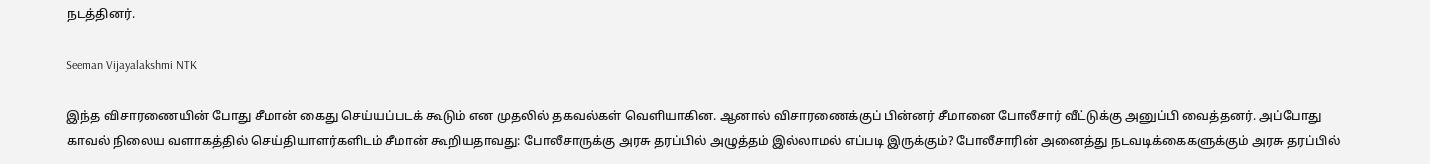நடத்தினர்.

Seeman Vijayalakshmi NTK

இந்த விசாரணையின் போது சீமான் கைது செய்யப்படக் கூடும் என முதலில் தகவல்கள் வெளியாகின. ஆனால் விசாரணைக்குப் பின்னர் சீமானை போலீசார் வீட்டுக்கு அனுப்பி வைத்தனர். அப்போது காவல் நிலைய வளாகத்தில் செய்தியாளர்களிடம் சீமான் கூறியதாவது: போலீசாருக்கு அரசு தரப்பில் அழுத்தம் இல்லாமல் எப்படி இருக்கும்? போலீசாரின் அனைத்து நடவடிக்கைகளுக்கும் அரசு தரப்பில்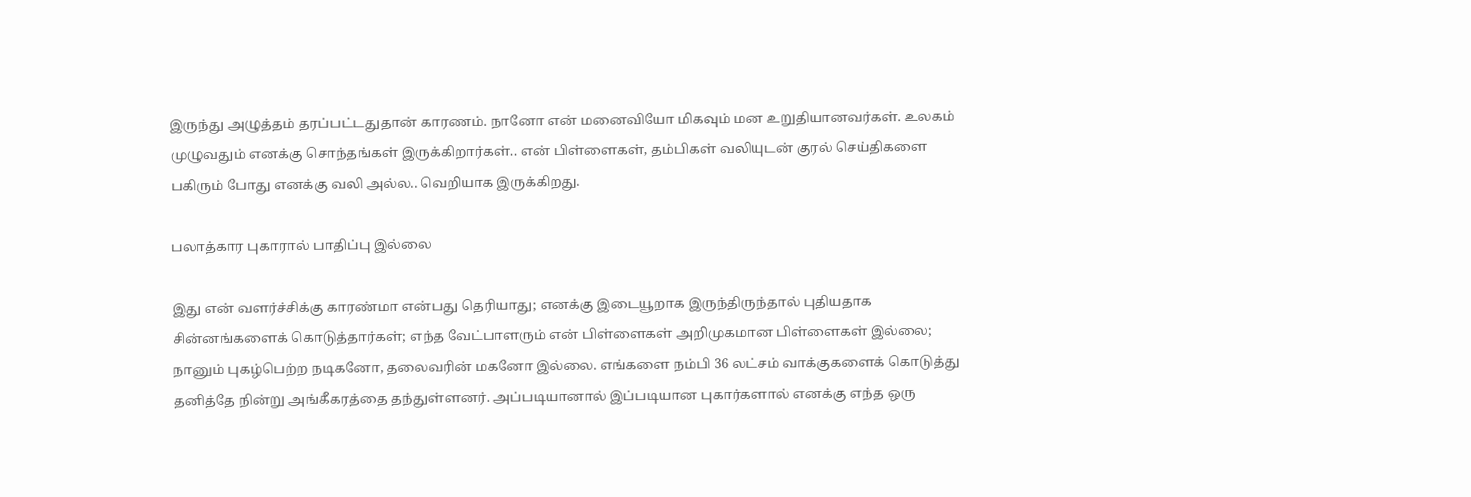இருந்து அழுத்தம் தரப்பட்டதுதான் காரணம். நானோ என் மனைவியோ மிகவும் மன உறுதியானவர்கள். உலகம் முழுவதும் எனக்கு சொந்தங்கள் இருக்கிறார்கள்.. என் பிள்ளைகள், தம்பிகள் வலியுடன் குரல் செய்திகளை பகிரும் போது எனக்கு வலி அல்ல.. வெறியாக இருக்கிறது.

பலாத்கார புகாரால் பாதிப்பு இல்லை

இது என் வளர்ச்சிக்கு காரண்மா என்பது தெரியாது; எனக்கு இடையூறாக இருந்திருந்தால் புதியதாக சின்னங்களைக் கொடுத்தார்கள்; எந்த வேட்பாளரும் என் பிள்ளைகள் அறிமுகமான பிள்ளைகள் இல்லை; நானும் புகழ்பெற்ற நடிகனோ, தலைவரின் மகனோ இல்லை. எங்களை நம்பி 36 லட்சம் வாக்குகளைக் கொடுத்து தனித்தே நின்று அங்கீகரத்தை தந்துள்ளனர். அப்படியானால் இப்படியான புகார்களால் எனக்கு எந்த ஒரு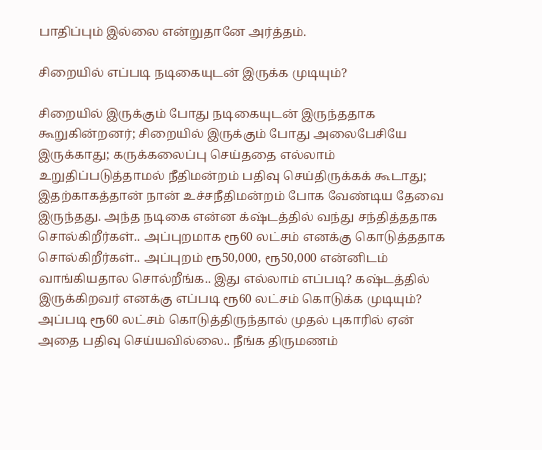பாதிப்பும் இல்லை என்றுதானே அர்த்தம்.

சிறையில் எப்படி நடிகையுடன் இருக்க முடியும்?

சிறையில் இருக்கும் போது நடிகையுடன் இருந்ததாக கூறுகின்றனர்; சிறையில் இருக்கும் போது அலைபேசியே இருக்காது; கருக்கலைப்பு செய்ததை எல்லாம் உறுதிப்படுத்தாமல் நீதிமன்றம் பதிவு செய்திருக்கக் கூடாது; இதற்காகத்தான் நான் உச்சநீதிமன்றம் போக வேண்டிய தேவை இருந்தது. அந்த நடிகை என்ன க்‌ஷ்டத்தில் வந்து சந்தித்ததாக சொல்கிறீர்கள்.. அப்புறமாக ரூ60 லட்சம் எனக்கு கொடுத்ததாக சொல்கிறீர்கள்.. அப்புறம் ரூ50,000, ரூ50,000 என்னிடம் வாங்கியதால சொல்றீங்க.. இது எல்லாம் எப்படி? கஷ்டத்தில் இருக்கிறவர் எனக்கு எப்படி ரூ60 லட்சம் கொடுக்க முடியும்? அப்படி ரூ60 லட்சம் கொடுத்திருந்தால் முதல் புகாரில் ஏன் அதை பதிவு செய்யவில்லை.. நீங்க திருமணம்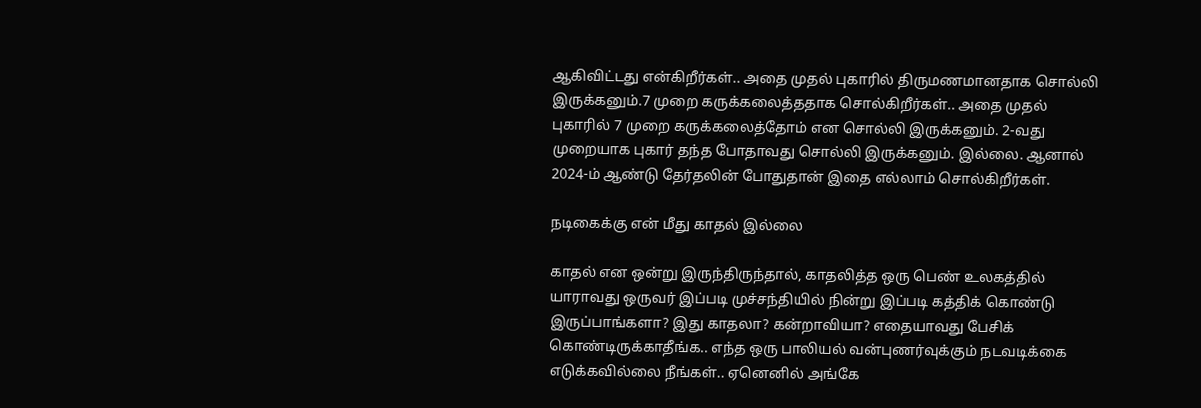ஆகிவிட்டது என்கிறீர்கள்.. அதை முதல் புகாரில் திருமணமானதாக சொல்லி இருக்கனும்.7 முறை கருக்கலைத்ததாக சொல்கிறீர்கள்.. அதை முதல் புகாரில் 7 முறை கருக்கலைத்தோம் என சொல்லி இருக்கனும். 2-வது முறையாக புகார் தந்த போதாவது சொல்லி இருக்கனும். இல்லை. ஆனால் 2024-ம் ஆண்டு தேர்தலின் போதுதான் இதை எல்லாம் சொல்கிறீர்கள்.

நடிகைக்கு என் மீது காதல் இல்லை

காதல் என ஒன்று இருந்திருந்தால், காதலித்த ஒரு பெண் உலகத்தில் யாராவது ஒருவர் இப்படி முச்சந்தியில் நின்று இப்படி கத்திக் கொண்டு இருப்பாங்களா? இது காதலா? கன்றாவியா? எதையாவது பேசிக் கொண்டிருக்காதீங்க.. எந்த ஒரு பாலியல் வன்புணர்வுக்கும் நடவடிக்கை எடுக்கவில்லை நீங்கள்.. ஏனெனில் அங்கே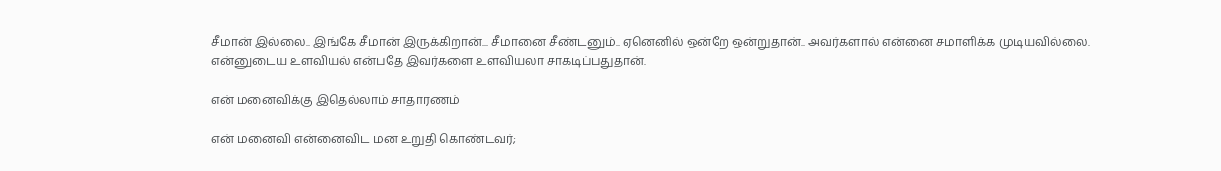சீமான் இல்லை.. இங்கே சீமான் இருக்கிறான்... சீமானை சீண்டனும்.. ஏனெனில் ஒன்றே ஒன்றுதான்.. அவர்களால் என்னை சமாளிக்க முடியவில்லை. என்னுடைய உளவியல் என்பதே இவர்களை உளவியலா சாகடிப்பதுதான்.

என் மனைவிக்கு இதெல்லாம் சாதாரணம்

என் மனைவி என்னைவிட மன உறுதி கொண்டவர்;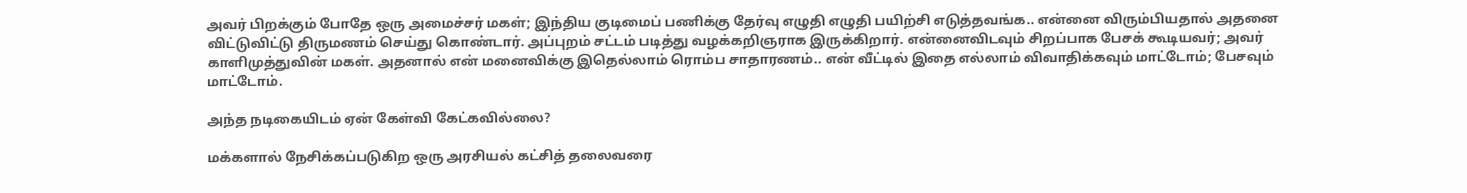அவர் பிறக்கும் போதே ஒரு அமைச்சர் மகள்; இந்திய குடிமைப் பணிக்கு தேர்வு எழுதி எழுதி பயிற்சி எடுத்தவங்க.. என்னை விரும்பியதால் அதனை விட்டுவிட்டு திருமணம் செய்து கொண்டார். அப்புறம் சட்டம் படித்து வழக்கறிஞராக இருக்கிறார். என்னைவிடவும் சிறப்பாக பேசக் கூடியவர்; அவர் காளிமுத்துவின் மகள். அதனால் என் மனைவிக்கு இதெல்லாம் ரொம்ப சாதாரணம்.. என் வீட்டில் இதை எல்லாம் விவாதிக்கவும் மாட்டோம்; பேசவும் மாட்டோம்.

அந்த நடிகையிடம் ஏன் கேள்வி கேட்கவில்லை?

மக்களால் நேசிக்கப்படுகிற ஒரு அரசியல் கட்சித் தலைவரை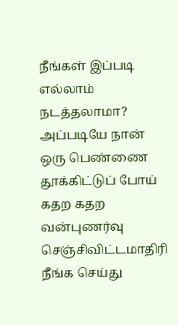நீங்கள் இப்படி எல்லாம் நடத்தலாமா? அப்படியே நான் ஒரு பெண்ணை தூக்கிட்டுப் போய் கதற கதற வன்புணர்வு செஞ்சிவிட்டமாதிரி நீங்க செய்து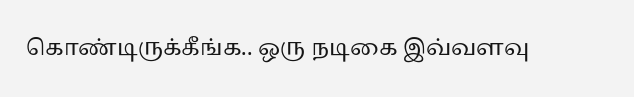கொண்டிருக்கீங்க.. ஒரு நடிகை இவ்வளவு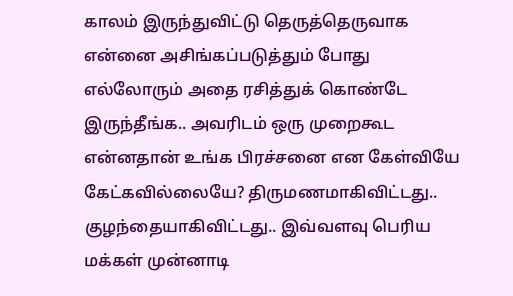காலம் இருந்துவிட்டு தெருத்தெருவாக என்னை அசிங்கப்படுத்தும் போது எல்லோரும் அதை ரசித்துக் கொண்டே இருந்தீங்க.. அவரிடம் ஒரு முறைகூட என்னதான் உங்க பிரச்சனை என கேள்வியே கேட்கவில்லையே? திருமணமாகிவிட்டது.. குழந்தையாகிவிட்டது.. இவ்வளவு பெரிய மக்கள் முன்னாடி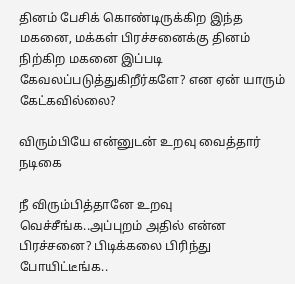தினம் பேசிக் கொண்டிருக்கிற இந்த மகனை, மக்கள் பிரச்சனைக்கு தினம் நிற்கிற மகனை இப்படி கேவலப்படுத்துகிறீர்களே? என ஏன் யாரும் கேட்கவில்லை?

விரும்பியே என்னுடன் உறவு வைத்தார் நடிகை

நீ விரும்பித்தானே உறவு வெச்சீங்க..அப்புறம் அதில் என்ன பிரச்சனை? பிடிக்கலை பிரிந்து போயிட்டீங்க..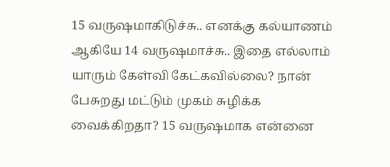15 வருஷமாகிடுச்சு.. எனக்கு கல்யாணம் ஆகியே 14 வருஷமாச்சு.. இதை எல்லாம் யாரும் கேள்வி கேட்கவில்லை? நான் பேசுறது மட்டும் முகம் சுழிக்க வைக்கிறதா? 15 வருஷமாக என்னை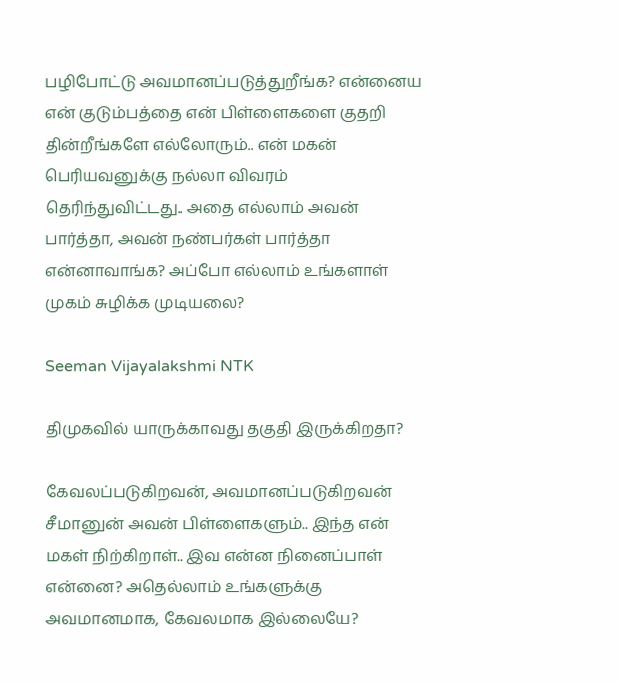பழிபோட்டு அவமானப்படுத்துறீங்க? என்னைய என் குடும்பத்தை என் பிள்ளைகளை குதறி தின்றீங்களே எல்லோரும்.. என் மகன் பெரியவனுக்கு நல்லா விவரம் தெரிந்துவிட்டது.. அதை எல்லாம் அவன் பார்த்தா, அவன் நண்பர்கள் பார்த்தா என்னாவாங்க? அப்போ எல்லாம் உங்களாள் முகம் சுழிக்க முடியலை?

Seeman Vijayalakshmi NTK

திமுகவில் யாருக்காவது தகுதி இருக்கிறதா?

கேவலப்படுகிறவன், அவமானப்படுகிறவன் சீமானுன் அவன் பிள்ளைகளும்.. இந்த என் மகள் நிற்கிறாள்.. இவ என்ன நினைப்பாள் என்னை? அதெல்லாம் உங்களுக்கு அவமானமாக, கேவலமாக இல்லையே?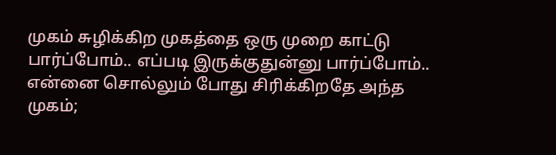முகம் சுழிக்கிற முகத்தை ஒரு முறை காட்டு பார்ப்போம்.. எப்படி இருக்குதுன்னு பார்ப்போம்.. என்னை சொல்லும் போது சிரிக்கிறதே அந்த முகம்;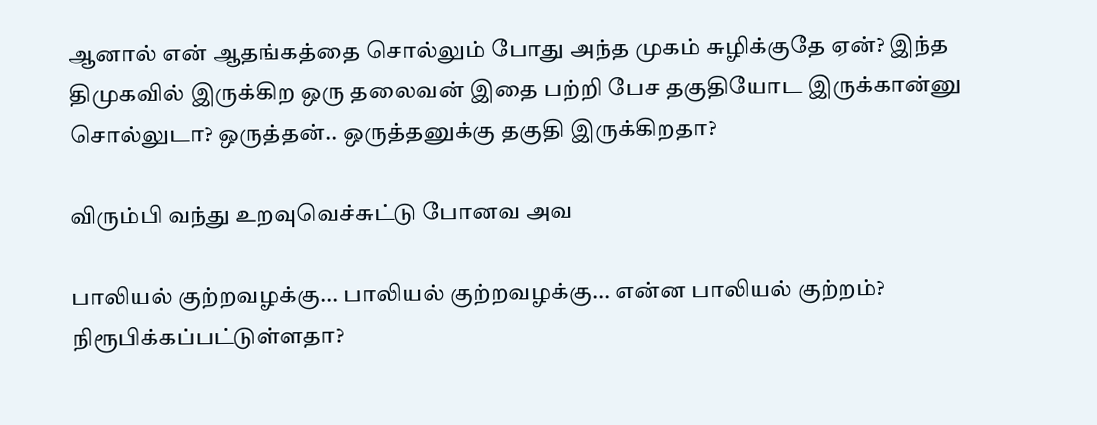ஆனால் என் ஆதங்கத்தை சொல்லும் போது அந்த முகம் சுழிக்குதே ஏன்? இந்த திமுகவில் இருக்கிற ஒரு தலைவன் இதை பற்றி பேச தகுதியோட இருக்கான்னு சொல்லுடா? ஒருத்தன்.. ஒருத்தனுக்கு தகுதி இருக்கிறதா?

விரும்பி வந்து உறவுவெச்சுட்டு போனவ அவ

பாலியல் குற்றவழக்கு... பாலியல் குற்றவழக்கு... என்ன பாலியல் குற்றம்? நிரூபிக்கப்பட்டுள்ளதா?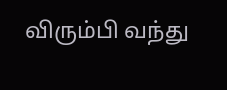விரும்பி வந்து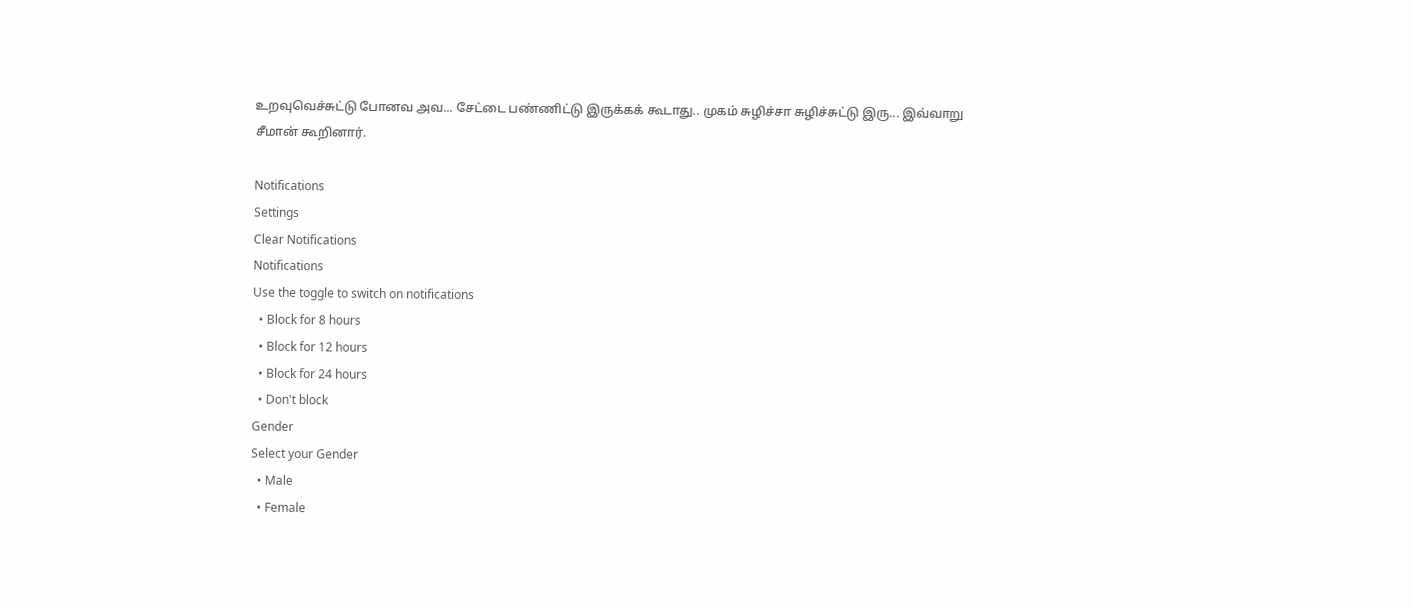உறவுவெச்சுட்டு போனவ அவ... சேட்டை பண்ணிட்டு இருக்கக் கூடாது.. முகம் சுழிச்சா சுழிச்சுட்டு இரு... இவ்வாறு சீமான் கூறினார்.

Notifications
Settings
Clear Notifications
Notifications
Use the toggle to switch on notifications
  • Block for 8 hours
  • Block for 12 hours
  • Block for 24 hours
  • Don't block
Gender
Select your Gender
  • Male
  • Female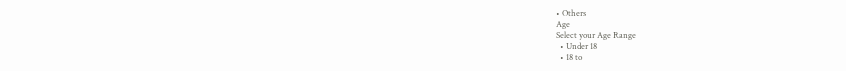• Others
Age
Select your Age Range
  • Under 18
  • 18 to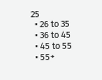25
  • 26 to 35
  • 36 to 45
  • 45 to 55
  • 55+